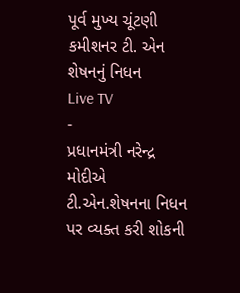પૂર્વ મુખ્ય ચૂંટણી કમીશનર ટી. એન શેષનનું નિધન
Live TV
-
પ્રધાનમંત્રી નરેન્દ્ર મોદીએ ટી.એન.શેષનના નિધન પર વ્યક્ત કરી શોકની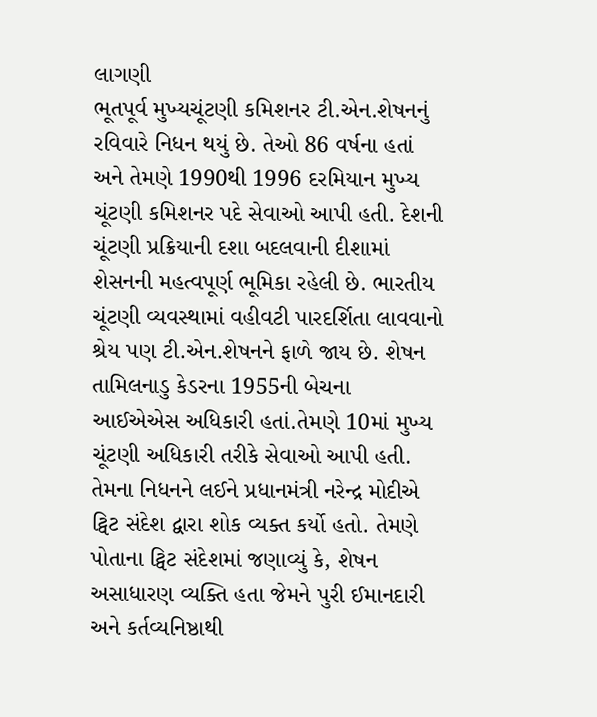લાગણી
ભૂતપૂર્વ મુખ્યચૂંટણી કમિશનર ટી.એન.શેષનનું રવિવારે નિધન થયું છે. તેઓ 86 વર્ષના હતાં અને તેમણે 1990થી 1996 દરમિયાન મુખ્ય ચૂંટણી કમિશનર પદે સેવાઓ આપી હતી. દેશની ચૂંટણી પ્રક્રિયાની દશા બદલવાની દીશામાં શેસનની મહત્વપૂર્ણ ભૂમિકા રહેલી છે. ભારતીય ચૂંટણી વ્યવસ્થામાં વહીવટી પારદર્શિતા લાવવાનો શ્રેય પણ ટી.એન.શેષનને ફાળે જાય છે. શેષન તામિલનાડુ કેડરના 1955ની બેચના આઈએએસ અધિકારી હતાં.તેમણે 10માં મુખ્ય ચૂંટણી અધિકારી તરીકે સેવાઓ આપી હતી.
તેમના નિધનને લઈને પ્રધાનમંત્રી નરેન્દ્ર મોદીએ ટ્વિટ સંદેશ દ્વારા શોક વ્યક્ત કર્યો હતો. તેમણે પોતાના ટ્વિટ સંદેશમાં જણાવ્યું કે, શેષન અસાધારણ વ્યક્તિ હતા જેમને પુરી ઈમાનદારી અને કર્તવ્યનિષ્ઠાથી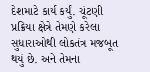દેશમાટે કાર્ય કર્યું. ચૂંટણી પ્રક્રિયા ક્ષેત્રે તેમણે કરેલા સુધારાઓથી લોકતંત્ર મજબૂત થયું છે. અને તેમના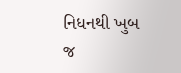નિધનથી ખુબ જ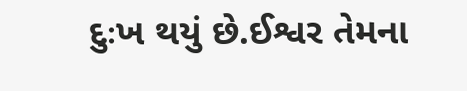દુઃખ થયું છે.ઈશ્વર તેમના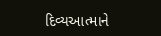દિવ્યઆત્માને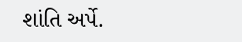શાંતિ અર્પે.